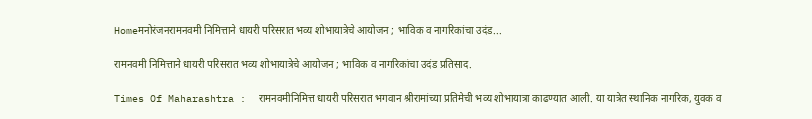Homeमनोरंजनरामनवमी निमित्ताने धायरी परिसरात भव्य शोभायात्रेचे आयोजन ; भाविक व नागरिकांचा उदंड...

रामनवमी निमित्ताने धायरी परिसरात भव्य शोभायात्रेचे आयोजन ; भाविक व नागरिकांचा उदंड प्रतिसाद.

Times Of Maharashtra :  रामनवमीनिमित्त धायरी परिसरात भगवान श्रीरामांच्या प्रतिमेची भव्य शोभायात्रा काढण्यात आली. या यात्रेत स्थानिक नागरिक, युवक व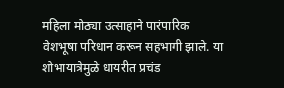महिला मोठ्या उत्साहाने पारंपारिक वेशभूषा परिधान करून सहभागी झाले. या शोभायात्रेमुळे धायरीत प्रचंड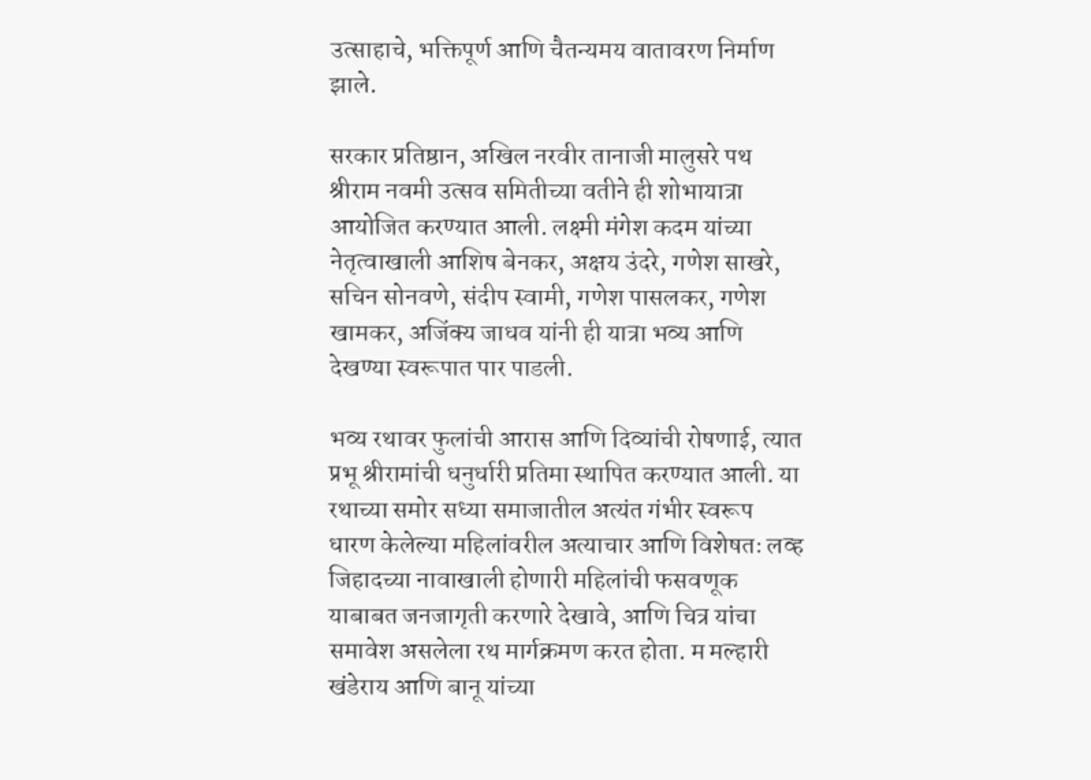उत्साहाचे, भक्तिपूर्ण आणि चैतन्यमय वातावरण निर्माण झाले.

सरकार प्रतिष्ठान, अखिल नरवीर तानाजी मालुसरे पथ श्रीराम नवमी उत्सव समितीच्या वतीने ही शोभायात्रा आयोजित करण्यात आली. लक्ष्मी मंगेश कदम यांच्या नेतृत्वाखाली आशिष बेनकर, अक्षय उंदरे, गणेश साखरे, सचिन सोनवणे, संदीप स्वामी, गणेश पासलकर, गणेश खामकर, अजिंक्य जाधव यांनी ही यात्रा भव्य आणि देखण्या स्वरूपात पार पाडली.

भव्य रथावर फुलांची आरास आणि दिव्यांची रोषणाई, त्यात प्रभू श्रीरामांची धनुर्धारी प्रतिमा स्थापित करण्यात आली. या रथाच्या समोर सध्या समाजातील अत्यंत गंभीर स्वरूप धारण केलेल्या महिलांवरील अत्याचार आणि विशेषतः लव्ह जिहादच्या नावाखाली होणारी महिलांची फसवणूक याबाबत जनजागृती करणारे देखावे, आणि चित्र यांचा समावेश असलेला रथ मार्गक्रमण करत होता. म मल्हारी खंडेराय आणि बानू यांच्या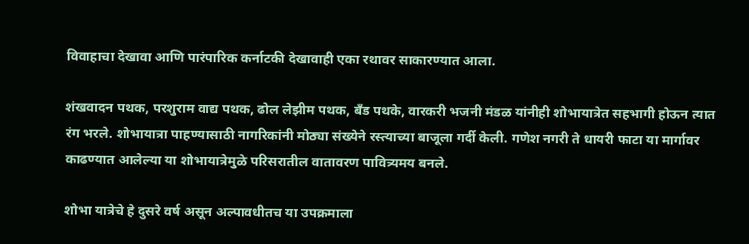विवाहाचा देखावा आणि पारंपारिक कर्नाटकी देखावाही एका रथावर साकारण्यात आला.

शंखवादन पथक, परशुराम वाद्य पथक, ढोल लेझीम पथक, बँड पथके, वारकरी भजनी मंडळ यांनीही शोभायात्रेत सहभागी होऊन त्यात रंग भरले. शोभायात्रा पाहण्यासाठी नागरिकांनी मोठ्या संख्येने रस्त्याच्या बाजूला गर्दी केली. गणेश नगरी ते धायरी फाटा या मार्गावर काढण्यात आलेल्या या शोभायात्रेमुळे परिसरातील वातावरण पावित्र्यमय बनले.

शोभा यात्रेचे हे दुसरे वर्ष असून अल्पावधीतच या उपक्रमाला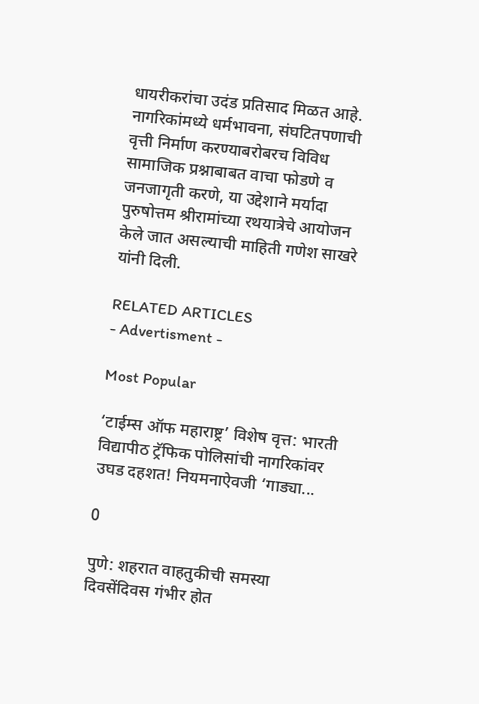धायरीकरांचा उदंड प्रतिसाद मिळत आहे. नागरिकांमध्ये धर्मभावना, संघटितपणाची वृत्ती निर्माण करण्याबरोबरच विविध सामाजिक प्रश्नाबाबत वाचा फोडणे व जनजागृती करणे, या उद्देशाने मर्यादा पुरुषोत्तम श्रीरामांच्या रथयात्रेचे आयोजन केले जात असल्याची माहिती गणेश साखरे यांनी दिली.

RELATED ARTICLES
- Advertisment -

Most Popular

‘टाईम्स ऑफ महाराष्ट्र’ विशेष वृत्त: भारती विद्यापीठ ट्रॅफिक पोलिसांची नागरिकांवर उघड दहशत! नियमनाऐवजी ‘गाड्या...

0

पुणे: शहरात वाहतुकीची समस्या दिवसेंदिवस गंभीर होत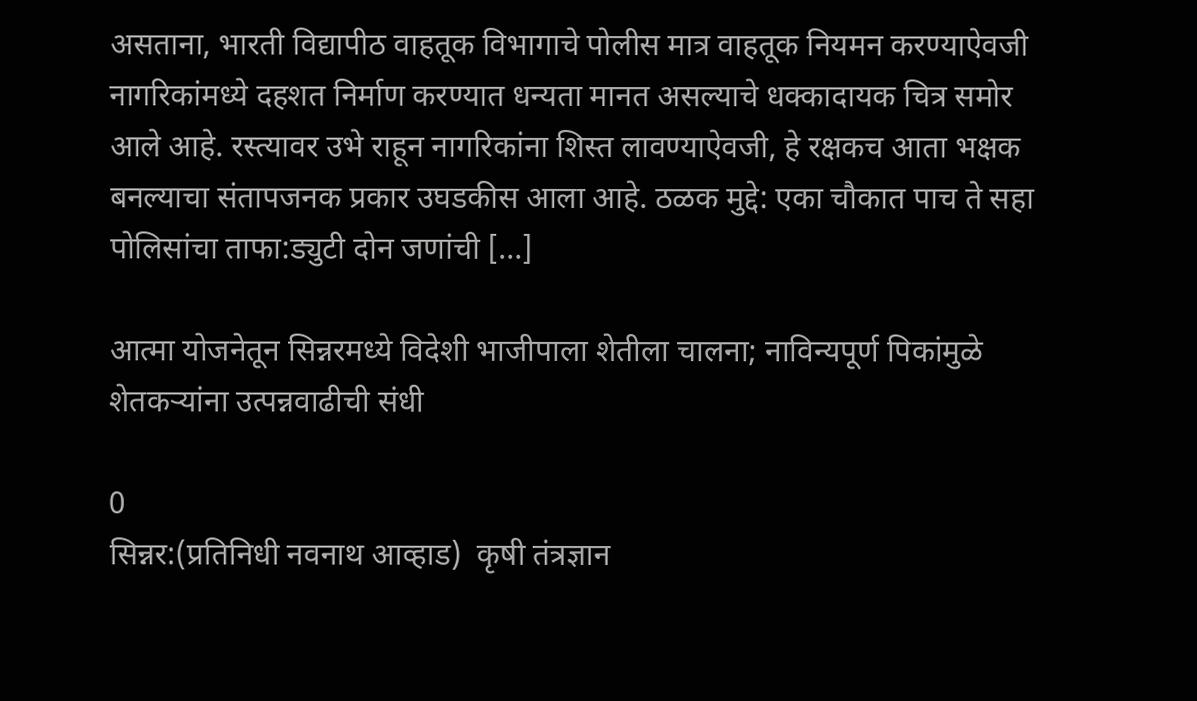असताना, भारती विद्यापीठ वाहतूक विभागाचे पोलीस मात्र वाहतूक नियमन करण्याऐवजी नागरिकांमध्ये दहशत निर्माण करण्यात धन्यता मानत असल्याचे धक्कादायक चित्र समोर आले आहे. रस्त्यावर उभे राहून नागरिकांना शिस्त लावण्याऐवजी, हे रक्षकच आता भक्षक बनल्याचा संतापजनक प्रकार उघडकीस आला आहे. ठळक मुद्दे: एका चौकात पाच ते सहा पोलिसांचा ताफा:ड्युटी दोन जणांची […]

आत्मा योजनेतून सिन्नरमध्ये विदेशी भाजीपाला शेतीला चालना; नाविन्यपूर्ण पिकांमुळे शेतकऱ्यांना उत्पन्नवाढीची संधी

0
सिन्नर:(प्रतिनिधी नवनाथ आव्हाड)  कृषी तंत्रज्ञान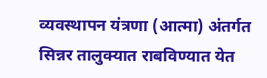व्यवस्थापन यंत्रणा (आत्मा) अंतर्गत सिन्नर तालुक्यात राबविण्यात येत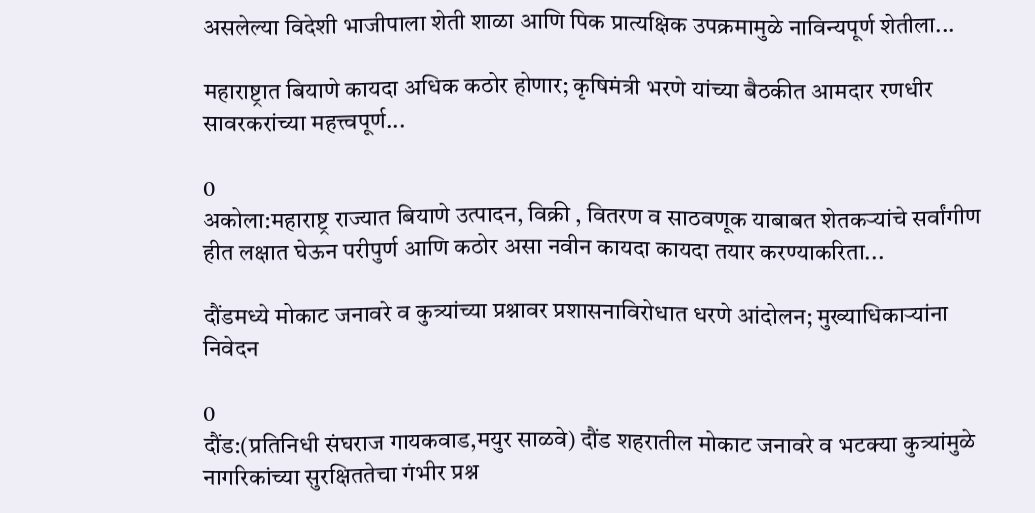असलेल्या विदेशी भाजीपाला शेती शाळा आणि पिक प्रात्यक्षिक उपक्रमामुळे नाविन्यपूर्ण शेतीला...

महाराष्ट्रात बियाणे कायदा अधिक कठोर होणार; कृषिमंत्री भरणे यांच्या बैठकीत आमदार रणधीर सावरकरांच्या महत्त्वपूर्ण...

0
अकोला:महाराष्ट्र राज्यात बियाणे उत्पादन, विक्री , वितरण व साठवणूक याबाबत शेतकऱ्यांचे सर्वांगीण हीत लक्षात घेऊन परीपुर्ण आणि कठोर असा नवीन कायदा कायदा तयार करण्याकरिता...

दौंडमध्ये मोकाट जनावरे व कुत्र्यांच्या प्रश्नावर प्रशासनाविरोधात धरणे आंदोलन; मुख्याधिकाऱ्यांना निवेदन

0
दौंड:(प्रतिनिधी संघराज गायकवाड,मयुर साळवे) दौंड शहरातील मोकाट जनावरे व भटक्या कुत्र्यांमुळे नागरिकांच्या सुरक्षिततेचा गंभीर प्रश्न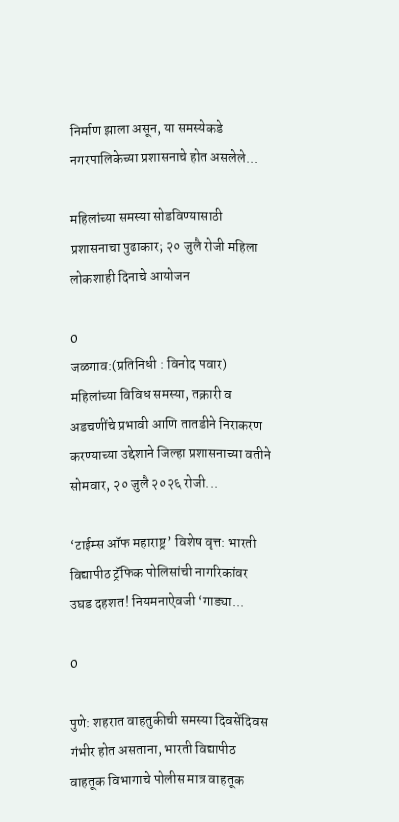निर्माण झाला असून, या समस्येकडे नगरपालिकेच्या प्रशासनाचे होत असलेले...

महिलांच्या समस्या सोडविण्यासाठी प्रशासनाचा पुढाकार; २० जुलै रोजी महिला लोकशाही दिनाचे आयोजन

0
जळगाव:(प्रतिनिधी : विनोद पवार) महिलांच्या विविध समस्या, तक्रारी व अडचणींचे प्रभावी आणि तातडीने निराकरण करण्याच्या उद्देशाने जिल्हा प्रशासनाच्या वतीने सोमवार, २० जुलै २०२६ रोजी...

‘टाईम्स ऑफ महाराष्ट्र’ विशेष वृत्त: भारती विद्यापीठ ट्रॅफिक पोलिसांची नागरिकांवर उघड दहशत! नियमनाऐवजी ‘गाड्या...

0

पुणे: शहरात वाहतुकीची समस्या दिवसेंदिवस गंभीर होत असताना, भारती विद्यापीठ वाहतूक विभागाचे पोलीस मात्र वाहतूक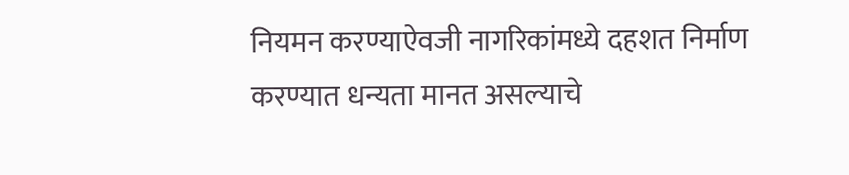नियमन करण्याऐवजी नागरिकांमध्ये दहशत निर्माण करण्यात धन्यता मानत असल्याचे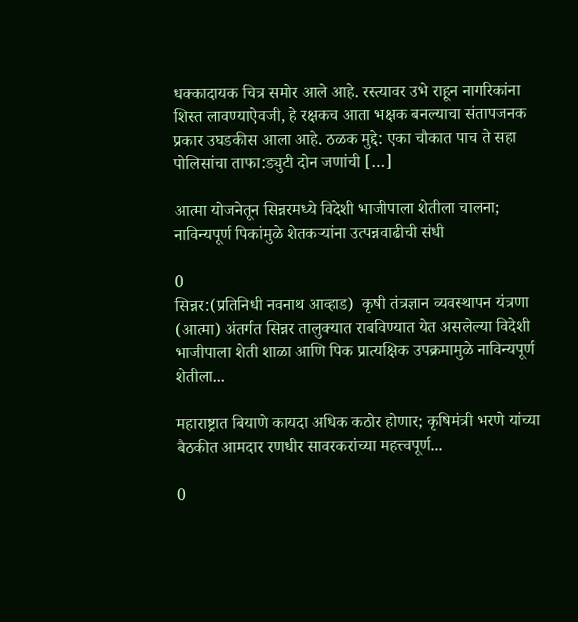धक्कादायक चित्र समोर आले आहे. रस्त्यावर उभे राहून नागरिकांना शिस्त लावण्याऐवजी, हे रक्षकच आता भक्षक बनल्याचा संतापजनक प्रकार उघडकीस आला आहे. ठळक मुद्दे: एका चौकात पाच ते सहा पोलिसांचा ताफा:ड्युटी दोन जणांची […]

आत्मा योजनेतून सिन्नरमध्ये विदेशी भाजीपाला शेतीला चालना; नाविन्यपूर्ण पिकांमुळे शेतकऱ्यांना उत्पन्नवाढीची संधी

0
सिन्नर:(प्रतिनिधी नवनाथ आव्हाड)  कृषी तंत्रज्ञान व्यवस्थापन यंत्रणा (आत्मा) अंतर्गत सिन्नर तालुक्यात राबविण्यात येत असलेल्या विदेशी भाजीपाला शेती शाळा आणि पिक प्रात्यक्षिक उपक्रमामुळे नाविन्यपूर्ण शेतीला...

महाराष्ट्रात बियाणे कायदा अधिक कठोर होणार; कृषिमंत्री भरणे यांच्या बैठकीत आमदार रणधीर सावरकरांच्या महत्त्वपूर्ण...

0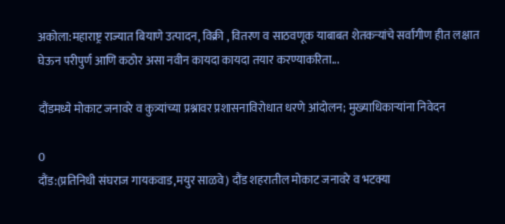अकोला:महाराष्ट्र राज्यात बियाणे उत्पादन, विक्री , वितरण व साठवणूक याबाबत शेतकऱ्यांचे सर्वांगीण हीत लक्षात घेऊन परीपुर्ण आणि कठोर असा नवीन कायदा कायदा तयार करण्याकरिता...

दौंडमध्ये मोकाट जनावरे व कुत्र्यांच्या प्रश्नावर प्रशासनाविरोधात धरणे आंदोलन; मुख्याधिकाऱ्यांना निवेदन

0
दौंड:(प्रतिनिधी संघराज गायकवाड,मयुर साळवे) दौंड शहरातील मोकाट जनावरे व भटक्या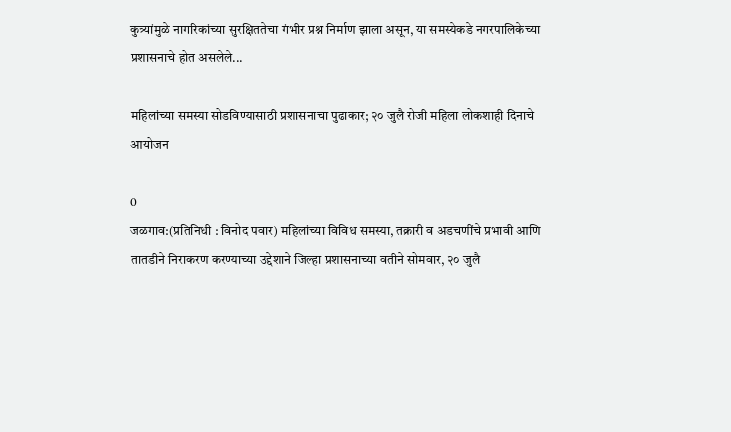कुत्र्यांमुळे नागरिकांच्या सुरक्षिततेचा गंभीर प्रश्न निर्माण झाला असून, या समस्येकडे नगरपालिकेच्या प्रशासनाचे होत असलेले...

महिलांच्या समस्या सोडविण्यासाठी प्रशासनाचा पुढाकार; २० जुलै रोजी महिला लोकशाही दिनाचे आयोजन

0
जळगाव:(प्रतिनिधी : विनोद पवार) महिलांच्या विविध समस्या, तक्रारी व अडचणींचे प्रभावी आणि तातडीने निराकरण करण्याच्या उद्देशाने जिल्हा प्रशासनाच्या वतीने सोमवार, २० जुलै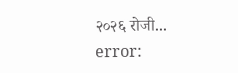२०२६ रोजी...
error: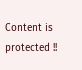Content is protected !!